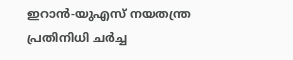ഇറാൻ-യുഎസ് നയതന്ത്ര പ്രതിനിധി ചർച്ച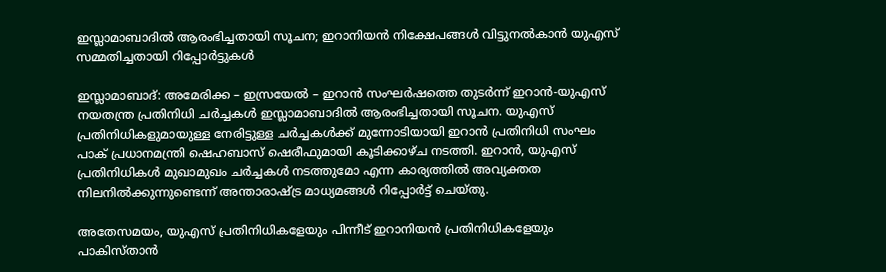ഇസ്ലാമാബാദിൽ ആരംഭിച്ചതായി സൂചന; ഇറാനിയൻ നിക്ഷേപങ്ങൾ വിട്ടുനൽകാൻ യുഎസ് സമ്മതിച്ചതായി റിപ്പോർട്ടുകൾ

ഇസ്ലാമാബാദ്: അമേരിക്ക – ഇസ്രയേൽ – ഇറാൻ സംഘർഷത്തെ തുടർന്ന് ഇറാൻ-യുഎസ് നയതന്ത്ര പ്രതിനിധി ചർച്ചകൾ ഇസ്ലാമാബാദിൽ ആരംഭിച്ചതായി സൂചന. യുഎസ് പ്രതിനിധികളുമായുള്ള നേരിട്ടുള്ള ചർച്ചകൾക്ക് മുന്നോടിയായി ഇറാൻ പ്രതിനിധി സംഘം പാക് പ്രധാനമന്ത്രി ഷെഹബാസ് ഷെരീഫുമായി കൂടിക്കാഴ്ച നടത്തി. ഇറാൻ, യുഎസ് പ്രതിനിധികൾ മുഖാമുഖം ചർച്ചകൾ നടത്തുമോ എന്ന കാര്യത്തിൽ അവ്യക്തത നിലനിൽക്കുന്നുണ്ടെന്ന് അന്താരാഷ്ട്ര മാധ്യമങ്ങൾ റിപ്പോർട്ട് ചെയ്തു.

അതേസമയം, യുഎസ് പ്രതിനിധികളേയും പിന്നീട് ഇറാനിയൻ പ്രതിനിധികളേയും പാകിസ്‌താൻ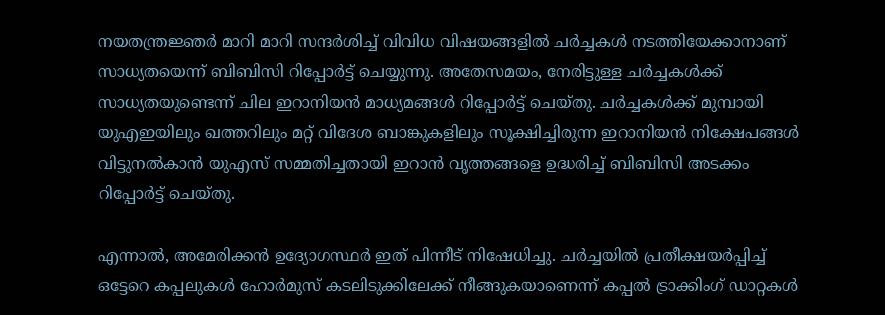നയതന്ത്രജ്ഞർ മാറി മാറി സന്ദർശിച്ച് വിവിധ വിഷയങ്ങളിൽ ചർച്ചകൾ നടത്തിയേക്കാനാണ് സാധ്യതയെന്ന് ബിബിസി റിപ്പോർട്ട് ചെയ്യുന്നു. അതേസമയം, നേരിട്ടുള്ള ചർച്ചകൾക്ക് സാധ്യതയുണ്ടെന്ന് ചില ഇറാനിയൻ മാധ്യമങ്ങൾ റിപ്പോർട്ട് ചെയ്തു. ചർച്ചകൾക്ക് മുമ്പായി യുഎഇയിലും ഖത്തറിലും മറ്റ് വിദേശ ബാങ്കുകളിലും സൂക്ഷിച്ചിരുന്ന ഇറാനിയൻ നിക്ഷേപങ്ങൾ വിട്ടുനൽകാൻ യുഎസ് സമ്മതിച്ചതായി ഇറാൻ വൃത്തങ്ങളെ ഉദ്ധരിച്ച് ബിബിസി അടക്കം റിപ്പോർട്ട് ചെയ്‌തു.

എന്നാൽ, അമേരിക്കൻ ഉദ്യോഗസ്ഥർ ഇത് പിന്നീട് നിഷേധിച്ചു. ചർച്ചയിൽ പ്രതീക്ഷയർപ്പിച്ച് ഒട്ടേറെ കപ്പലുകൾ ഹോർമുസ് കടലിടുക്കിലേക്ക് നീങ്ങുകയാണെന്ന് കപ്പൽ ട്രാക്കിംഗ് ഡാറ്റകൾ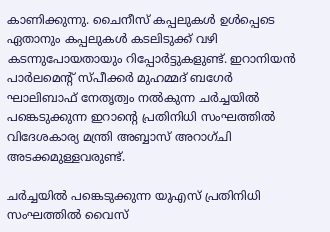കാണിക്കുന്നു. ചൈനീസ് കപ്പലുകൾ ഉൾപ്പെടെ ഏതാനും കപ്പലുകൾ കടലിടുക്ക് വഴി കടന്നുപോയതായും റിപ്പോർട്ടുകളുണ്ട്. ഇറാനിയൻ പാർലമെന്റ് സ്പ‌ീക്കർ മുഹമ്മദ് ബഗേർ ഘാലിബാഫ് നേതൃത്വം നൽകുന്ന ചർച്ചയിൽ പങ്കെടുക്കുന്ന ഇറാൻ്റെ പ്രതിനിധി സംഘത്തിൽ വിദേശകാര്യ മന്ത്രി അബ്ബാസ് അറാഗ്‌ചി അടക്കമുള്ളവരുണ്ട്.

ചർച്ചയിൽ പങ്കെടുക്കുന്ന യുഎസ് പ്രതിനിധി സംഘത്തിൽ വൈസ്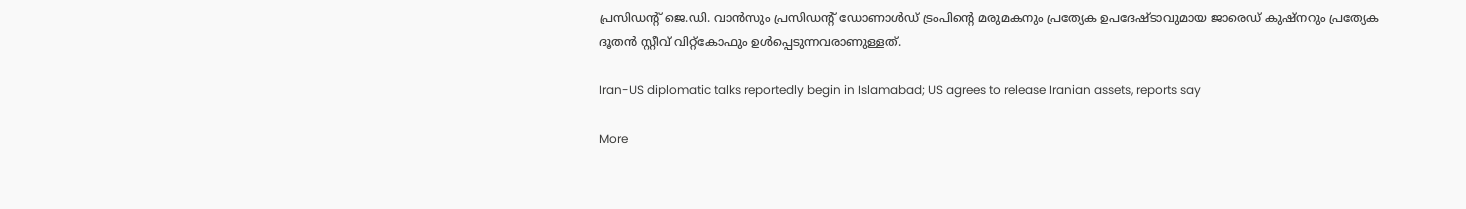പ്രസിഡന്റ് ജെ.ഡി. വാൻസും പ്രസിഡന്റ് ഡോണാൾഡ് ട്രംപിൻ്റെ മരുമകനും പ്രത്യേക ഉപദേഷ്ടാവുമായ ജാരെഡ് കുഷ്‌നറും പ്രത്യേക ദൂതൻ സ്റ്റീവ് വിറ്റ്കോഫും ഉൾപ്പെടുന്നവരാണുള്ളത്.

Iran-US diplomatic talks reportedly begin in Islamabad; US agrees to release Iranian assets, reports say

More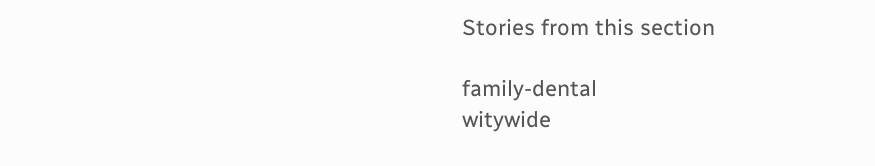Stories from this section

family-dental
witywide